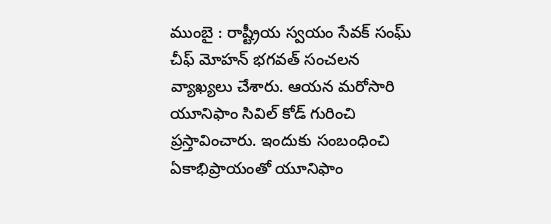ముంబై : రాష్ట్రీయ స్వయం సేవక్ సంఘ్ చీఫ్ మోహన్ భగవత్ సంచలన వ్యాఖ్యలు చేశారు. ఆయన మరోసారి యూనిఫాం సివిల్ కోడ్ గురించి ప్రస్తావించారు. ఇందుకు సంబంధించి ఏకాభిప్రాయంతో యూనిఫాం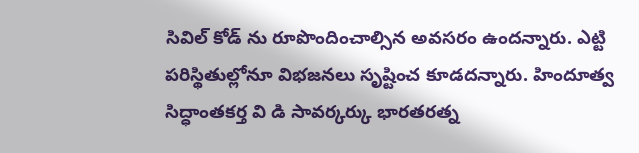సివిల్ కోడ్ ను రూపొందించాల్సిన అవసరం ఉందన్నారు. ఎట్టి పరిస్థితుల్లోనూ విభజనలు సృష్టించ కూడదన్నారు. హిందూత్వ సిద్ధాంతకర్త వి డి సావర్కర్కు భారతరత్న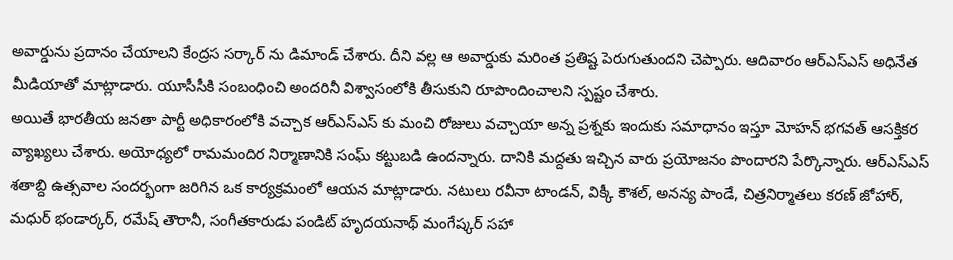అవార్డును ప్రదానం చేయాలని కేంద్రస సర్కార్ ను డిమాండ్ చేశారు. దీని వల్ల ఆ అవార్డుకు మరింత ప్రతిష్ట పెరుగుతుందని చెప్పారు. ఆదివారం ఆర్ఎస్ఎస్ అధినేత మీడియాతో మాట్లాడారు. యూసీసీకి సంబంధించి అందరినీ విశ్వాసంలోకి తీసుకుని రూపొందించాలని స్పష్టం చేశారు.
అయితే భారతీయ జనతా పార్టీ అధికారంలోకి వచ్చాక ఆర్ఎస్ఎస్ కు మంచి రోజులు వచ్చాయా అన్న ప్రశ్నకు ఇందుకు సమాధానం ఇస్తూ మోహన్ భగవత్ ఆసక్తికర వ్యాఖ్యలు చేశారు. అయోధ్యలో రామమందిర నిర్మాణానికి సంఘ్ కట్టుబడి ఉందన్నారు. దానికి మద్దతు ఇచ్చిన వారు ప్రయోజనం పొందారని పేర్కొన్నారు. ఆర్ఎస్ఎస్ శతాబ్ది ఉత్సవాల సందర్భంగా జరిగిన ఒక కార్యక్రమంలో ఆయన మాట్లాడారు. నటులు రవీనా టాండన్, విక్కీ కౌశల్, అనన్య పాండే, చిత్రనిర్మాతలు కరణ్ జోహార్, మధుర్ భండార్కర్, రమేష్ తౌరానీ, సంగీతకారుడు పండిట్ హృదయనాథ్ మంగేష్కర్ సహా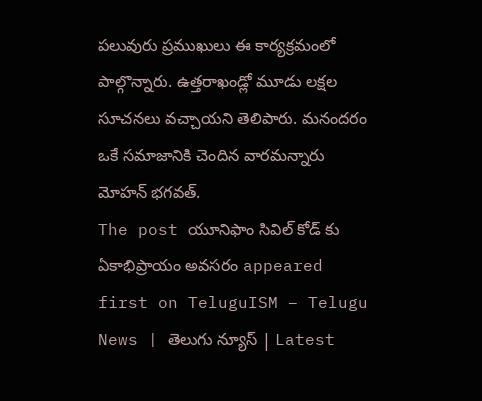పలువురు ప్రముఖులు ఈ కార్యక్రమంలో పాల్గొన్నారు. ఉత్తరాఖండ్లో మూడు లక్షల సూచనలు వచ్చాయని తెలిపారు. మనందరం ఒకే సమాజానికి చెందిన వారమన్నారు మోహన్ భగవత్.
The post యూనిఫాం సివిల్ కోడ్ కు ఏకాభిప్రాయం అవసరం appeared first on TeluguISM – Telugu News | తెలుగు న్యూస్ | Latest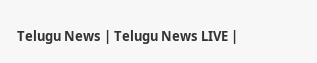Telugu News | Telugu News LIVE |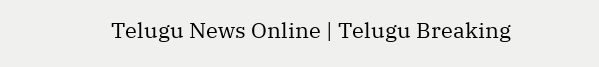Telugu News Online | Telugu Breaking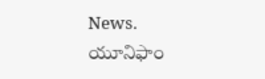News.
యూనిఫాం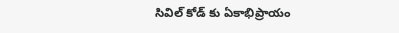సివిల్ కోడ్ కు ఏకాభిప్రాయం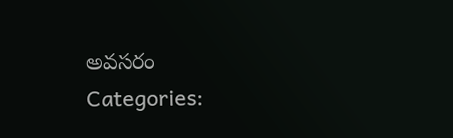అవసరం
Categories: